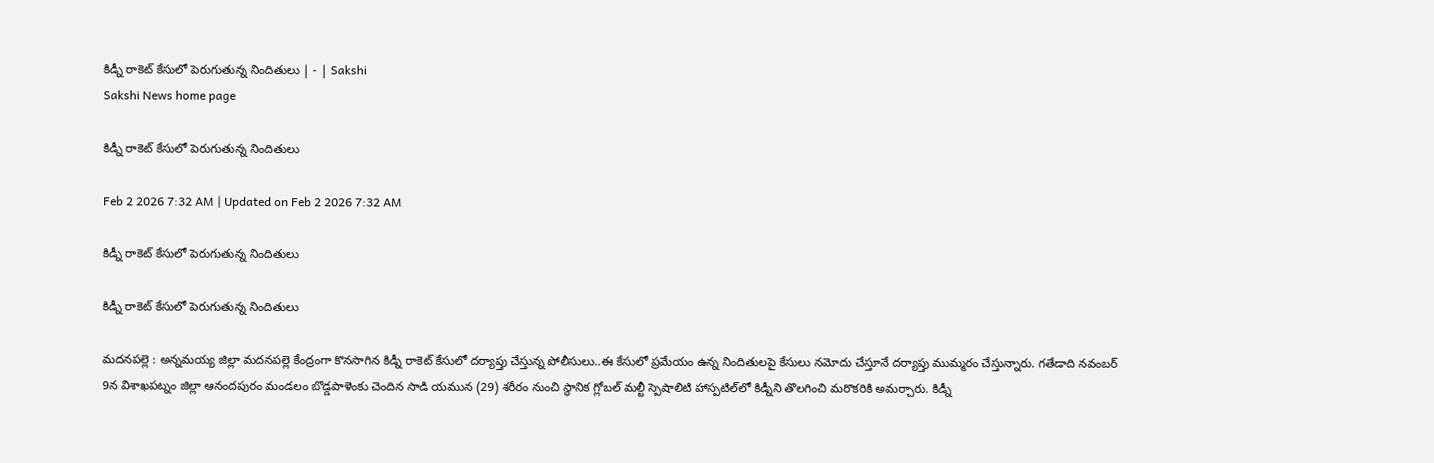కిడ్నీ రాకెట్‌ కేసులో పెరుగుతున్న నిందితులు | - | Sakshi
Sakshi News home page

కిడ్నీ రాకెట్‌ కేసులో పెరుగుతున్న నిందితులు

Feb 2 2026 7:32 AM | Updated on Feb 2 2026 7:32 AM

కిడ్నీ రాకెట్‌ కేసులో పెరుగుతున్న నిందితులు

కిడ్నీ రాకెట్‌ కేసులో పెరుగుతున్న నిందితులు

మదనపల్లె : అన్నమయ్య జిల్లా మదనపల్లె కేంద్రంగా కొనసాగిన కిడ్నీ రాకెట్‌ కేసులో దర్యాప్తు చేస్తున్న పోలీసులు..ఈ కేసులో ప్రమేయం ఉన్న నిందితులపై కేసులు నమోదు చేస్తూనే దర్యాప్తు ముమ్మరం చేస్తున్నారు. గతేడాది నవంబర్‌ 9న విశాఖపట్నం జిల్లా ఆనందపురం మండలం బొడ్డపాళెంకు చెందిన సాడి యమున (29) శరీరం నుంచి స్థానిక గ్లోబల్‌ మల్టీ స్పెషాలిటి హాస్పటిల్‌లో కిడ్నీని తొలగించి మరొకరికి అమర్చారు. కిడ్నీ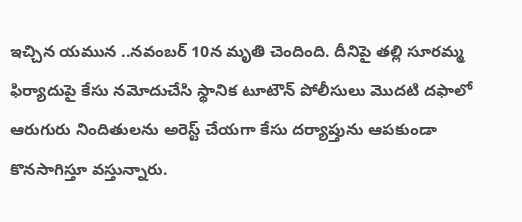ఇచ్చిన యమున ..నవంబర్‌ 10న మృతి చెందింది. దీనిపై తల్లి సూరమ్మ ఫిర్యాదుపై కేసు నమోదుచేసి స్థానిక టూటౌన్‌ పోలీసులు మొదటి దఫాలో ఆరుగురు నిందితులను అరెస్ట్‌ చేయగా కేసు దర్యాప్తును ఆపకుండా కొనసాగిస్తూ వస్తున్నారు.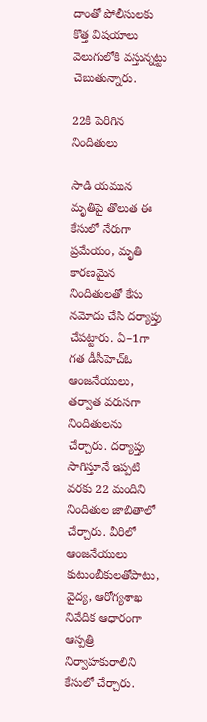దాంతో పోలీసులకు కొత్త విషయాలు వెలుగులోకి వస్తున్నట్టు చెబుతున్నారు.

22కి పెరిగిన నిందితులు

సాడి యమున మృతిపై తొలుత ఈ కేసులో నేరుగా ప్రమేయం, మృతి కారణమైన నిందితులతో కేసు నమోదు చేసి దర్యాప్తు చేపట్టారు. ఏ–1గా గత డీసీహెచ్‌ఓ ఆంజనేయులు, తర్వాత వరుసగా నిందితులను చేర్చారు. దర్యాప్తు సాగిస్తూనే ఇప్పటి వరకు 22 మందిని నిందితుల జాబితాలో చేర్చారు. వీరిలో ఆంజనేయులు కుటుంబీకులతోపాటు, వైద్య, ఆరోగ్యశాఖ నివేదిక ఆధారంగా ఆస్పత్రి నిర్వాహకురాలిని కేసులో చేర్చారు.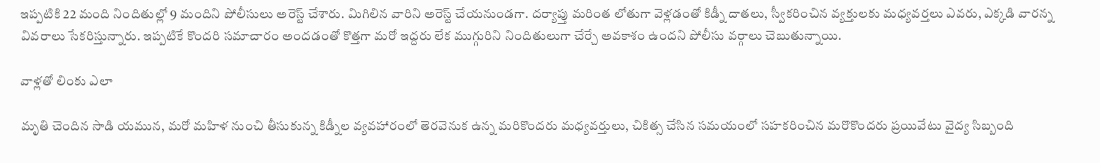ఇప్పటికి 22 మంది నిందితుల్లో 9 మందిని పోలీసులు అరెస్ట్‌ చేశారు. మిగిలిన వారిని అరెస్ట్‌ చేయనుండగా. దర్యాప్తు మరింత లోతుగా వెళ్లడంతో కిడ్నీ దాతలు, స్వీకరించిన వ్యక్తులకు మధ్యవర్తలు ఎవరు, ఎక్కడి వారన్న వివరాలు సేకరిస్తున్నారు. ఇప్పటికే కొందరి సమాచారం అందడంతో కొత్తగా మరో ఇద్దరు లేక ముగ్గురిని నిందితులుగా చేర్చే అవకాశం ఉందని పోలీసు వర్గాలు చెబుతున్నాయి.

వాళ్లతో లింకు ఎలా

మృతి చెందిన సాడి యమున, మరో మహిళ నుంచి తీసుకున్న కిడ్నీల వ్యవహారంలో తెరవెనుక ఉన్న మరికొందరు మధ్యవర్తులు, చికిత్స చేసిన సమయంలో సహకరించిన మరొకొందరు ప్రయివేటు వైద్య సిబ్బంది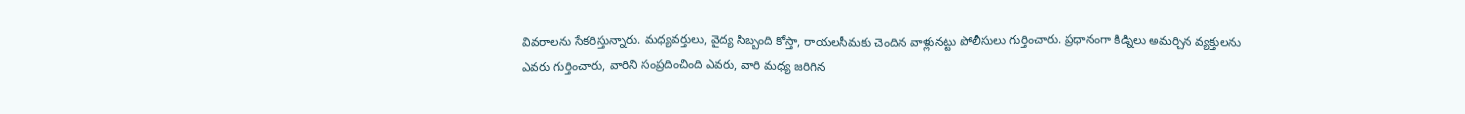వివరాలను సేకరిస్తున్నారు. మధ్యవర్తులు, వైద్య సిబ్బంది కోస్తా, రాయలసీమకు చెందిన వాళ్లునట్టు పోలీసులు గుర్తించారు. ప్రధానంగా కిడ్నిలు అమర్చిన వ్యక్తులను ఎవరు గుర్తించారు, వారిని సంప్రదించింది ఎవరు, వారి మధ్య జరిగిన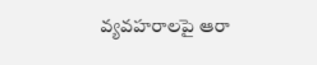వ్యవహరాలపై ఆరా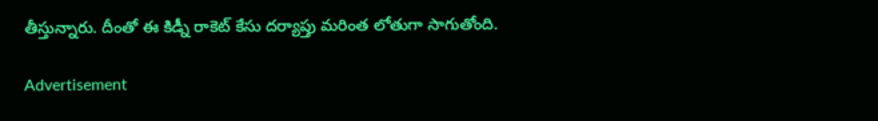తీస్తున్నారు. దీంతో ఈ కిడ్నీ రాకెట్‌ కేసు దర్యాప్తు మరింత లోతుగా సాగుతోంది.

Advertisement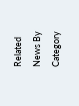Related News By Category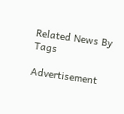Related News By Tags

Advertisement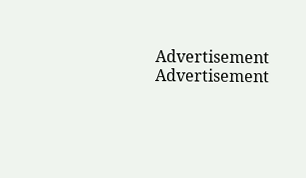Advertisement
Advertisement